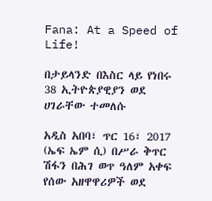Fana: At a Speed of Life!

በታይላንድ በእስር ላይ የነበሩ 38 ኢትዮጵያዊያን ወደ ሀገራቸው ተመለሱ

አዲስ አበባ፣ ጥር 16፣ 2017 (ኤፍ ኤም ሲ) በሥራ ቅጥር ሽፋን በሕገ ወጥ ዓለም አቀፍ የሰው አዘዋዋሪዎች ወደ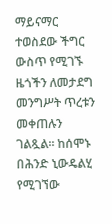ማይናማር ተወስደው ችግር ውስጥ የሚገኙ ዜጎችን ለመታደግ መንግሥት ጥረቱን መቀጠሉን ገልጿል፡፡ ከሰሞኑ በሕንድ ኒውዴልሂ የሚገኘው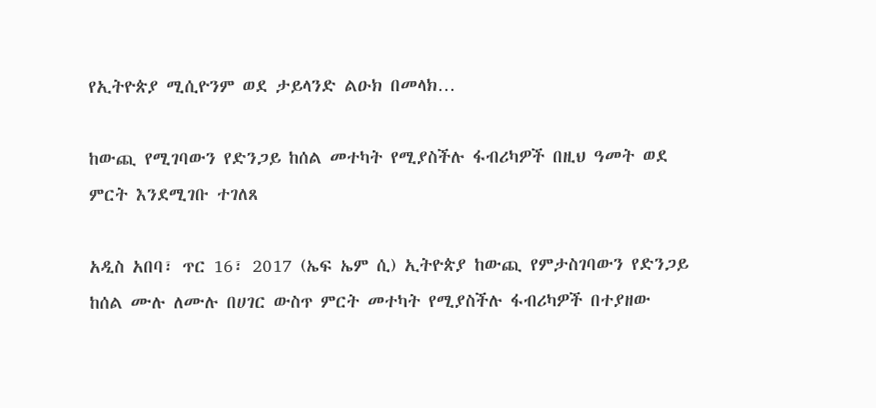የኢትዮጵያ ሚሲዮንም ወደ ታይላንድ ልዑክ በመላክ…

ከውጪ የሚገባውን የድንጋይ ከሰል መተካት የሚያስችሉ ፋብሪካዎች በዚህ ዓመት ወደ ምርት እንደሚገቡ ተገለጸ

አዲስ አበባ፣ ጥር 16፣ 2017 (ኤፍ ኤም ሲ) ኢትዮጵያ ከውጪ የምታስገባውን የድንጋይ ከሰል ሙሉ ለሙሉ በሀገር ውስጥ ምርት መተካት የሚያስችሉ ፋብሪካዎች በተያዘው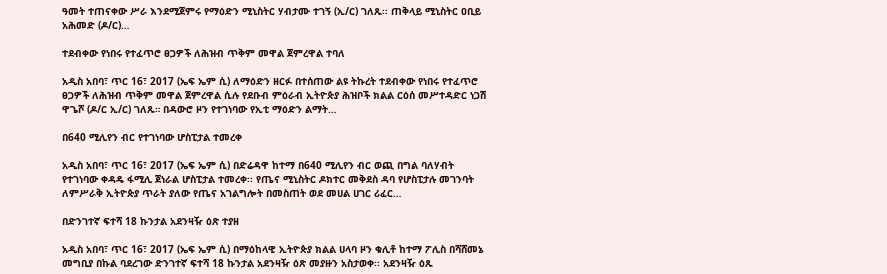ዓመት ተጠናቀው ሥራ እንደሚጀምሩ የማዕድን ሚኒስትር ሃብታሙ ተገኝ (ኢ/ር) ገለጹ፡፡ ጠቅላይ ሚኒስትር ዐቢይ አሕመድ (ዶ/ር)…

ተደብቀው የነበሩ የተፈጥሮ ፀጋዎች ለሕዝብ ጥቅም መዋል ጀምረዋል ተባለ

አዲስ አበባ፣ ጥር 16፣ 2017 (ኤፍ ኤም ሲ) ለማዕድን ዘርፉ በተሰጠው ልዩ ትኩረት ተደብቀው የነበሩ የተፈጥሮ ፀጋዎች ለሕዝብ ጥቅም መዋል ጀምረዋል ሲሉ የደቡብ ምዕራብ ኢትዮጵያ ሕዝቦች ክልል ርዕሰ መሥተዳድር ነጋሽ ዋጌሾ (ዶ/ር ኢ/ር) ገለጹ። በዳውሮ ዞን የተገነባው የኢቲ ማዕድን ልማት…

በ640 ሚሊየን ብር የተገነባው ሆስፒታል ተመረቀ

አዲስ አበባ፣ ጥር 16፣ 2017 (ኤፍ ኤም ሲ) በድሬዳዋ ከተማ በ640 ሚሊየን ብር ወጪ በግል ባለሃብት የተገነባው ቀዳዴ ፋሚሊ ጀነራል ሆስፒታል ተመረቀ፡፡ የጤና ሚኒስትር ዶክተር መቅደስ ዳባ የሆስፒታሉ መገንባት ለምሥራቅ ኢትዮጵያ ጥራት ያለው የጤና አገልግሎት በመስጠት ወደ መሀል ሀገር ሪፈር…

በድንገተኛ ፍተሻ 18 ኩንታል አደንዛዥ ዕጽ ተያዘ

አዲስ አበባ፣ ጥር 16፣ 2017 (ኤፍ ኤም ሲ) በማዕከላዊ ኢትዮጵያ ክልል ሀላባ ዞን ቁሊቶ ከተማ ፖሊስ በሻሸመኔ መግቢያ በኩል ባደረገው ድንገተኛ ፍተሻ 18 ኩንታል አደንዛዥ ዕጽ መያዙን አስታወቀ፡፡ አደንዛዥ ዕጹ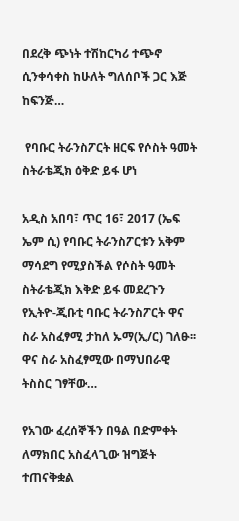በደረቅ ጭነት ተሽከርካሪ ተጭኖ ሲንቀሳቀስ ከሁለት ግለሰቦች ጋር እጅ ከፍንጅ…

 የባቡር ትራንስፖርት ዘርፍ የሶስት ዓመት ስትራቴጂክ ዕቅድ ይፋ ሆነ

አዲስ አበባ፣ ጥር 16፣ 2017 (ኤፍ ኤም ሲ) የባቡር ትራንስፖርቱን አቅም ማሳደግ የሚያስችል የሶስት ዓመት ስትራቴጂክ እቅድ ይፋ መደረጉን የኢትዮ-ጂቡቲ ባቡር ትራንስፖርት ዋና ስራ አስፈፃሚ ታከለ ኡማ(ኢ/ር) ገለፁ፡፡ ዋና ስራ አስፈፃሚው በማህበራዊ ትስስር ገፃቸው…

የአገው ፈረሰኞችን በዓል በድምቀት ለማክበር አስፈላጊው ዝግጅት ተጠናቅቋል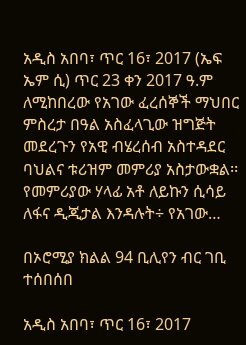አዲስ አበባ፣ ጥር 16፣ 2017 (ኤፍ ኤም ሲ) ጥር 23 ቀን 2017 ዓ.ም ለሚከበረው የአገው ፈረሰኞች ማህበር ምስረታ በዓል አስፈላጊው ዝግጅት መደረጉን የአዊ ብሄረሰብ አስተዳደር ባህልና ቱሪዝም መምሪያ አስታውቋል፡፡ የመምሪያው ሃላፊ አቶ ለይኩን ሲሳይ ለፋና ዲጂታል እንዳሉት÷ የአገው…

በኦሮሚያ ክልል 94 ቢሊየን ብር ገቢ ተሰበሰበ

አዲስ አበባ፣ ጥር 16፣ 2017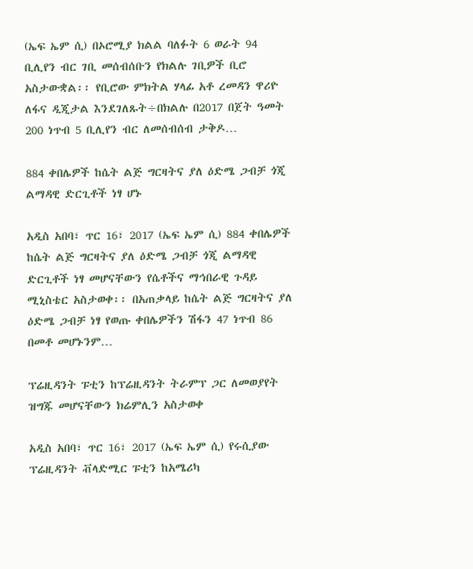(ኤፍ ኤም ሲ) በኦሮሚያ ክልል ባለፉት 6 ወራት 94 ቢሊየን ብር ገቢ መሰብሰቡን የክልሉ ገቢዎች ቢሮ አስታውቋል፡፡ የቢሮው ምክትል ሃላፊ አቶ ረመዳን ዋሪዮ ለፋና ዲጂታል እንደገለጹት÷በክልሉ በ2017 በጀት ዓመት 200 ነጥብ 5 ቢሊየን ብር ለመሰብሰብ ታቅዶ…

884 ቀበሌዎች ከሴት ልጅ ግርዛትና ያለ ዕድሜ ጋብቻ ጎጂ ልማዳዊ ድርጊቶች ነፃ ሆኑ

አዲስ አበባ፣ ጥር 16፣ 2017 (ኤፍ ኤም ሲ) 884 ቀበሌዎች ከሴት ልጅ ግርዛትና ያለ ዕድሜ ጋብቻ ጎጂ ልማዳዊ ድርጊቶች ነፃ መሆናቸውን የሴቶችና ማኅበራዊ ጉዳይ ሚኒስቴር አስታወቀ፡፡ በአጠቃላይ ከሴት ልጅ ግርዛትና ያለ ዕድሜ ጋብቻ ነፃ የወጡ ቀበሌዎችን ሽፋን 47 ነጥብ 86 በመቶ መሆኑንም…

ፕሬዚዳንት ፑቲን ከፕሬዚዳንት ትራምፕ ጋር ለመወያየት ዝግጁ መሆናቸውን ክሬምሊን አስታወቀ

አዲስ አበባ፣ ጥር 16፣ 2017 (ኤፍ ኤም ሲ) የሩሲያው ፕሬዚዳንት ቭላድሚር ፑቲን ከአሜሪካ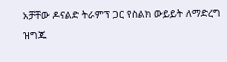አቻቸው ዶናልድ ትራምፕ ጋር የስልክ ውይይት ለማድረግ ዝግጁ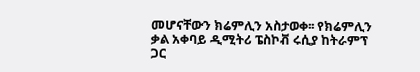መሆናቸውን ክሬምሊን አስታወቀ፡፡ የክሬምሊን ቃል አቀባይ ዲሚትሪ ፔስኮቭ ሩሲያ ከትራምፕ ጋር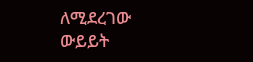ለሚደረገው ውይይት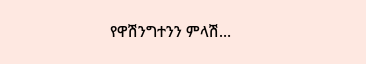የዋሽንግተንን ምላሽ…